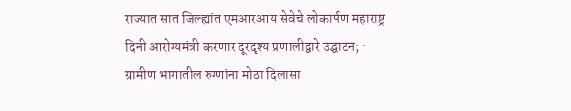राज्यात सात जिल्ह्यांत एमआरआय सेवेचे लोकार्पण महाराष्ट्र दिनी आरोग्यमंत्री करणार दूरदृश्य प्रणालीद्वारे उद्घाटन; · ग्रामीण भागातील रुग्णांना मोठा दिलासा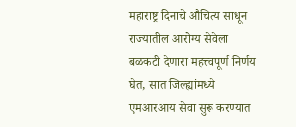महाराष्ट्र दिनाचे औचित्य साधून राज्यातील आरोग्य सेवेला बळकटी देणारा महत्त्वपूर्ण निर्णय घेत, सात जिल्ह्यांमध्ये एमआरआय सेवा सुरू करण्यात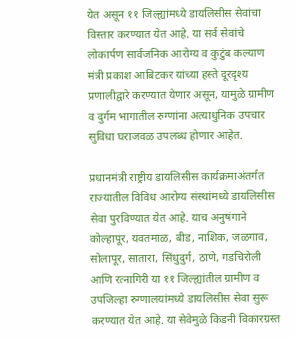येत असून ११ जिल्ह्यांमध्ये डायलिसीस सेवांचा विस्तार करण्यात येत आहे. या सर्व सेवांचे लोकार्पण सार्वजनिक आरोग्य व कुटुंब कल्याण मंत्री प्रकाश आबिटकर यांच्या हस्ते दूरदृश्य प्रणालीद्वारे करण्यात येणार असून, यामुळे ग्रामीण व दुर्गम भागातील रुग्णांना अत्याधुनिक उपचार सुविधा घराजवळ उपलब्ध होणार आहेत.

प्रधानमंत्री राष्ट्रीय डायलिसीस कार्यक्रमाअंतर्गत राज्यातील विविध आरोग्य संस्थांमध्ये डायलिसीस सेवा पुरविण्यात येत आहे. याच अनुषंगाने कोल्हापूर, यवतमाळ, बीड, नाशिक, जळगाव, सोलापूर, सातारा, सिंधुदुर्ग, ठाणे, गडचिरोली आणि रत्नागिरी या ११ जिल्ह्यांतील ग्रामीण व उपजिल्हा रुग्णालयांमध्ये डायलिसीस सेवा सुरू करण्यात येत आहे. या सेवेमुळे किडनी विकारग्रस्त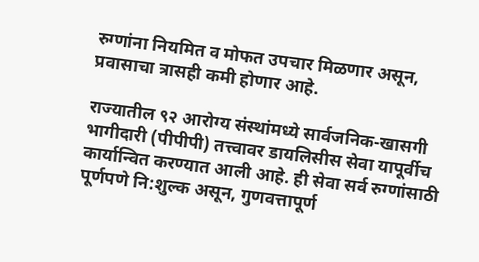रुग्णांना नियमित व मोफत उपचार मिळणार असून, प्रवासाचा त्रासही कमी होणार आहे.

राज्यातील ९२ आरोग्य संस्थांमध्ये सार्वजनिक-खासगी भागीदारी (पीपीपी) तत्त्वावर डायलिसीस सेवा यापूर्वीच कार्यान्वित करण्यात आली आहे. ही सेवा सर्व रुग्णांसाठी पूर्णपणे नि:शुल्क असून, गुणवत्तापूर्ण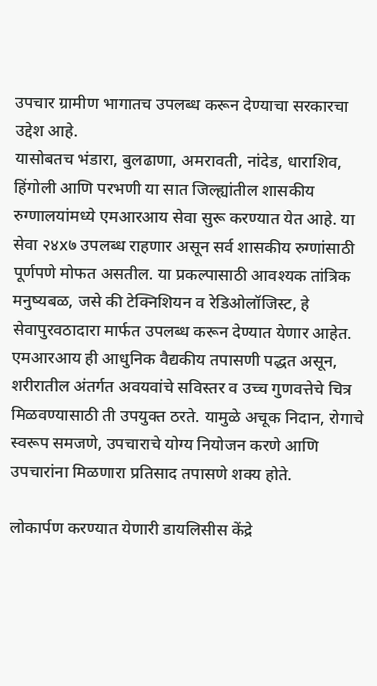उपचार ग्रामीण भागातच उपलब्ध करून देण्याचा सरकारचा उद्देश आहे.
यासोबतच भंडारा, बुलढाणा, अमरावती, नांदेड, धाराशिव, हिंगोली आणि परभणी या सात जिल्ह्यांतील शासकीय रुग्णालयांमध्ये एमआरआय सेवा सुरू करण्यात येत आहे. या सेवा २४x७ उपलब्ध राहणार असून सर्व शासकीय रुग्णांसाठी पूर्णपणे मोफत असतील. या प्रकल्पासाठी आवश्यक तांत्रिक मनुष्यबळ, जसे की टेक्निशियन व रेडिओलॉजिस्ट, हे सेवापुरवठादारा मार्फत उपलब्ध करून देण्यात येणार आहेत.
एमआरआय ही आधुनिक वैद्यकीय तपासणी पद्धत असून, शरीरातील अंतर्गत अवयवांचे सविस्तर व उच्च गुणवत्तेचे चित्र मिळवण्यासाठी ती उपयुक्त ठरते. यामुळे अचूक निदान, रोगाचे स्वरूप समजणे, उपचाराचे योग्य नियोजन करणे आणि उपचारांना मिळणारा प्रतिसाद तपासणे शक्य होते.

लोकार्पण करण्यात येणारी डायलिसीस केंद्रे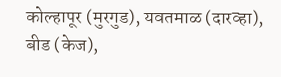कोल्हापूर (मुरगुड), यवतमाळ (दारव्हा), बीड (केज),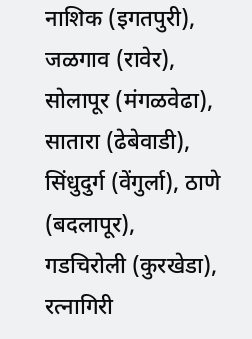नाशिक (इगतपुरी), जळगाव (रावेर), सोलापूर (मंगळवेढा), सातारा (ढेबेवाडी), सिंधुदुर्ग (वेंगुर्ला), ठाणे (बदलापूर), गडचिरोली (कुरखेडा), रत्नागिरी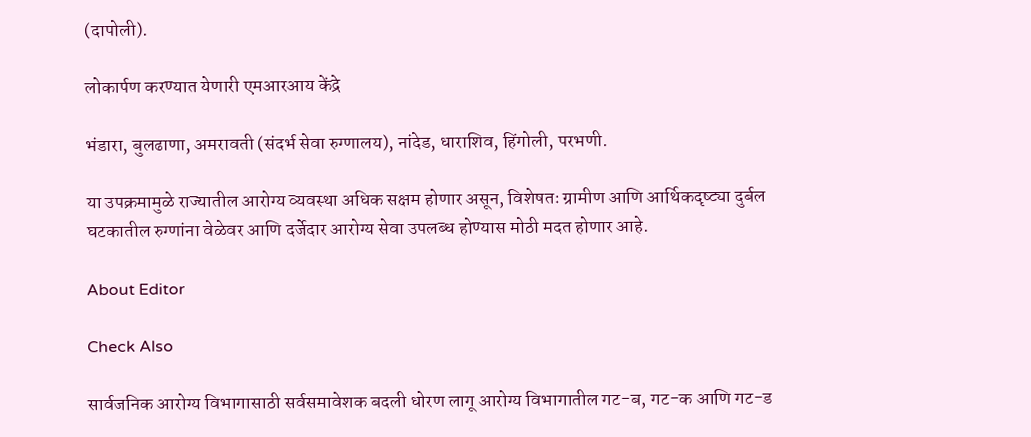(दापोली).

लोकार्पण करण्यात येणारी एमआरआय केंद्रे

भंडारा, बुलढाणा, अमरावती (संदर्भ सेवा रुग्णालय), नांदेड, धाराशिव, हिंगोली, परभणी.

या उपक्रमामुळे राज्यातील आरोग्य व्यवस्था अधिक सक्षम होणार असून, विशेषतः ग्रामीण आणि आर्थिकदृष्ट्या दुर्बल घटकातील रुग्णांना वेळेवर आणि दर्जेदार आरोग्य सेवा उपलब्ध होण्यास मोठी मदत होणार आहे.

About Editor

Check Also

सार्वजनिक आरोग्य विभागासाठी सर्वसमावेशक बदली धोरण लागू आरोग्य विभागातील गट-ब, गट-क आणि गट-ड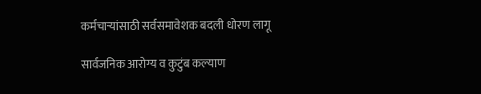कर्मचाऱ्यांसाठी सर्वसमावेशक बदली धोरण लागू

सार्वजनिक आरोग्य व कुटुंब कल्याण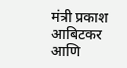मंत्री प्रकाश आबिटकर आणि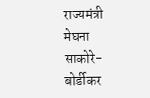राज्यमंत्री मेघना साकोरे-बोर्डीकर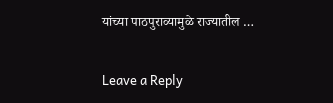यांच्या पाठपुराव्यामुळे राज्यातील …

Leave a Reply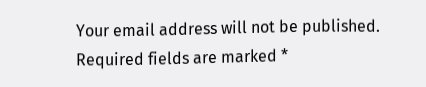Your email address will not be published. Required fields are marked *